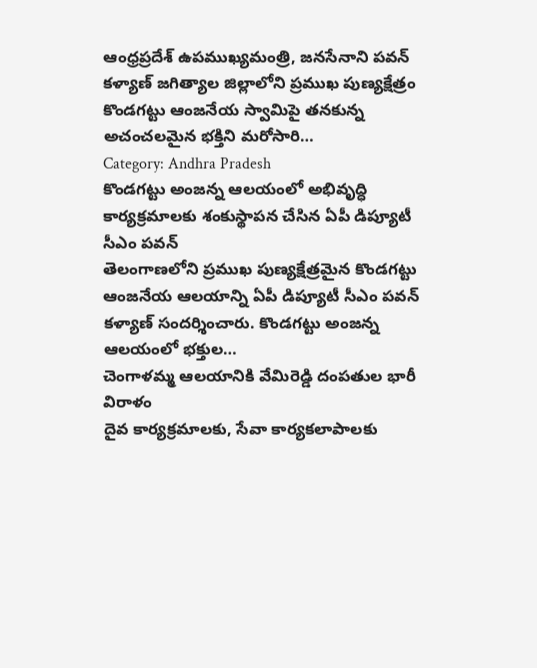ఆంధ్రప్రదేశ్ ఉపముఖ్యమంత్రి, జనసేనాని పవన్ కళ్యాణ్ జగిత్యాల జిల్లాలోని ప్రముఖ పుణ్యక్షేత్రం కొండగట్టు ఆంజనేయ స్వామిపై తనకున్న అచంచలమైన భక్తిని మరోసారి…
Category: Andhra Pradesh
కొండగట్టు అంజన్న ఆలయంలో అభివృద్ధి కార్యక్రమాలకు శంకుస్థాపన చేసిన ఏపీ డిప్యూటీ సీఎం పవన్
తెలంగాణలోని ప్రముఖ పుణ్యక్షేత్రమైన కొండగట్టు ఆంజనేయ ఆలయాన్ని ఏపీ డిప్యూటీ సీఎం పవన్ కళ్యాణ్ సందర్శించారు. కొండగట్టు అంజన్న ఆలయంలో భక్తుల…
చెంగాళమ్మ ఆలయానికి వేమిరెడ్డి దంపతుల భారీ విరాళం
దైవ కార్యక్రమాలకు, సేవా కార్యకలాపాలకు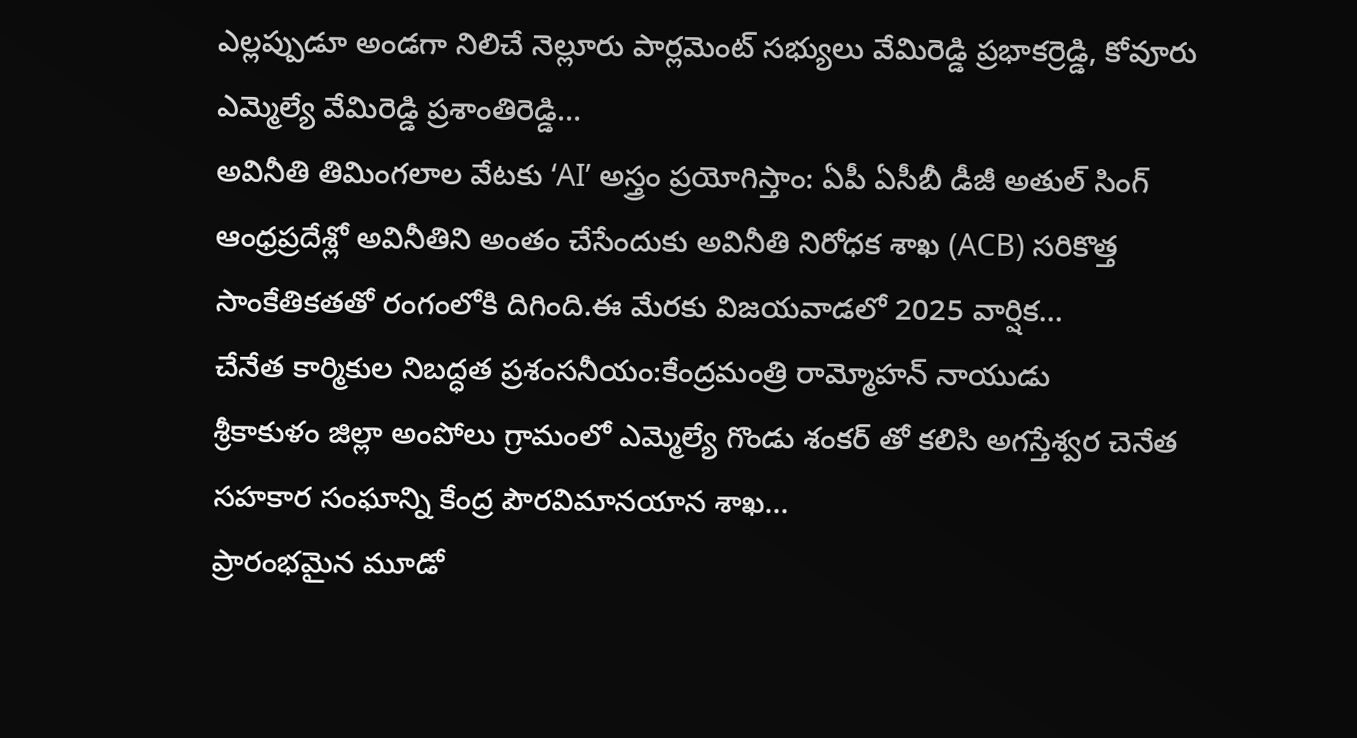ఎల్లప్పుడూ అండగా నిలిచే నెల్లూరు పార్లమెంట్ సభ్యులు వేమిరెడ్డి ప్రభాకర్రెడ్డి, కోవూరు ఎమ్మెల్యే వేమిరెడ్డి ప్రశాంతిరెడ్డి…
అవినీతి తిమింగలాల వేటకు ‘AI’ అస్త్రం ప్రయోగిస్తాం: ఏపీ ఏసీబీ డీజీ అతుల్ సింగ్
ఆంధ్రప్రదేశ్లో అవినీతిని అంతం చేసేందుకు అవినీతి నిరోధక శాఖ (ACB) సరికొత్త సాంకేతికతతో రంగంలోకి దిగింది.ఈ మేరకు విజయవాడలో 2025 వార్షిక…
చేనేత కార్మికుల నిబద్ధత ప్రశంసనీయం:కేంద్రమంత్రి రామ్మోహన్ నాయుడు
శ్రీకాకుళం జిల్లా అంపోలు గ్రామంలో ఎమ్మెల్యే గొండు శంకర్ తో కలిసి అగస్తేశ్వర చెనేత సహకార సంఘాన్ని కేంద్ర పౌరవిమానయాన శాఖ…
ప్రారంభమైన మూడో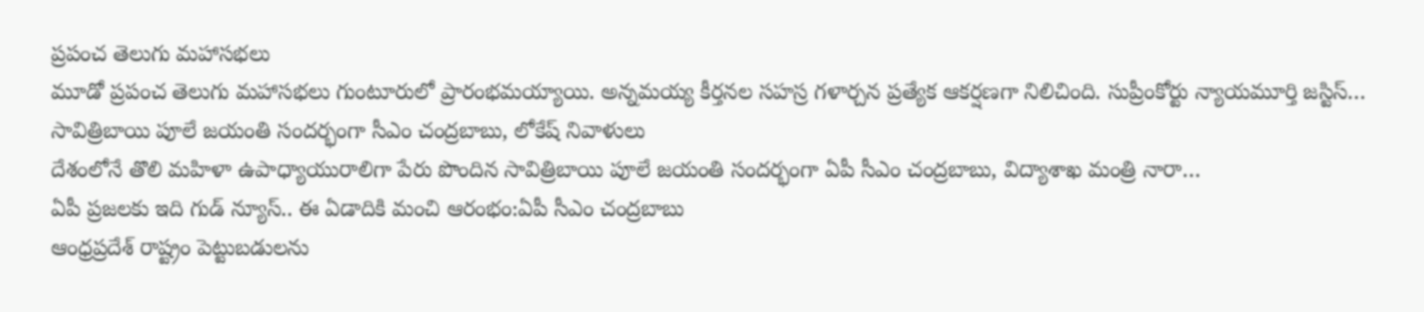ప్రపంచ తెలుగు మహాసభలు
మూడో ప్రపంచ తెలుగు మహాసభలు గుంటూరులో ప్రారంభమయ్యాయి. అన్నమయ్య కీర్తనల సహస్ర గళార్చన ప్రత్యేక ఆకర్షణగా నిలిచింది. సుప్రీంకోర్టు న్యాయమూర్తి జస్టిస్…
సావిత్రిబాయి పూలే జయంతి సందర్భంగా సీఎం చంద్రబాబు, లోకేష్ నివాళులు
దేశంలోనే తొలి మహిళా ఉపాధ్యాయురాలిగా పేరు పొందిన సావిత్రిబాయి పూలే జయంతి సందర్భంగా ఏపీ సీఎం చంద్రబాబు, విద్యాశాఖ మంత్రి నారా…
ఏపీ ప్రజలకు ఇది గుడ్ న్యూస్.. ఈ ఏడాదికి మంచి ఆరంభం:ఏపీ సీఎం చంద్రబాబు
ఆంధ్రప్రదేశ్ రాష్ట్రం పెట్టుబడులను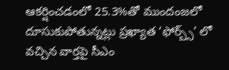ఆకర్షించడంలో 25.3%తో ముందంజలో దూసుకుపోతున్నట్లు ప్రఖ్యాత ‘ఫోర్బ్స్’ లో వచ్చిన వార్తపై సీఎం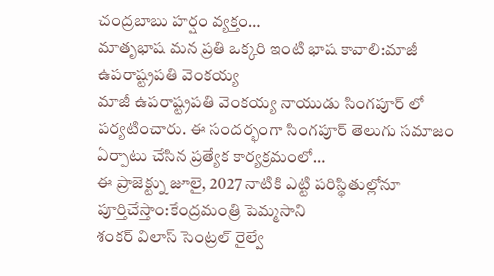చంద్రబాబు హర్షం వ్యక్తం…
మాతృభాష మన ప్రతి ఒక్కరి ఇంటి భాష కావాలి:మాజీ ఉపరాష్ట్రపతి వెంకయ్య
మాజీ ఉపరాష్ట్రపతి వెంకయ్య నాయుడు సింగపూర్ లో పర్యటించారు. ఈ సందర్భంగా సింగపూర్ తెలుగు సమాజం ఏర్పాటు చేసిన ప్రత్యేక కార్యక్రమంలో…
ఈ ప్రాజెక్ట్ను జూలై, 2027 నాటికి ఎట్టి పరిస్థితుల్లోనూ పూర్తిచేస్తాం:కేంద్రమంత్రి పెమ్మసాని
శంకర్ విలాస్ సెంట్రల్ రైల్వే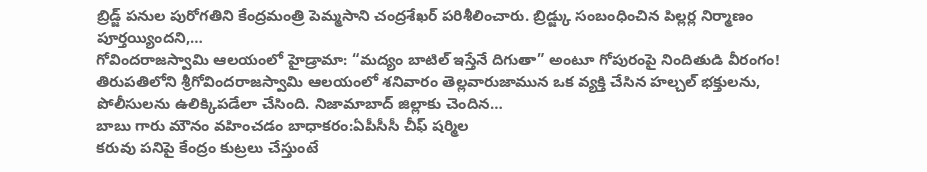బ్రిడ్జ్ పనుల పురోగతిని కేంద్రమంత్రి పెమ్మసాని చంద్రశేఖర్ పరిశీలించారు. బ్రిడ్జ్కు సంబంధించిన పిల్లర్ల నిర్మాణం పూర్తయ్యిందని,…
గోవిందరాజస్వామి ఆలయంలో హైడ్రామా: “మద్యం బాటిల్ ఇస్తేనే దిగుతా” అంటూ గోపురంపై నిందితుడి వీరంగం!
తిరుపతిలోని శ్రీగోవిందరాజస్వామి ఆలయంలో శనివారం తెల్లవారుజామున ఒక వ్యక్తి చేసిన హల్చల్ భక్తులను, పోలీసులను ఉలిక్కిపడేలా చేసింది. నిజామాబాద్ జిల్లాకు చెందిన…
బాబు గారు మౌనం వహించడం బాధాకరం:ఏపీసీసీ చీఫ్ షర్మిల
కరువు పనిపై కేంద్రం కుట్రలు చేస్తుంటే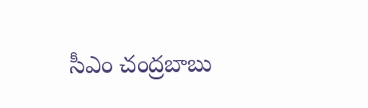సీఎం చంద్రబాబు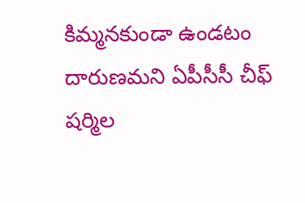కిమ్మనకుండా ఉండటం దారుణమని ఏపీసీసీ చీఫ్ షర్మిల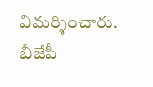విమర్శించారు. బీజేపీ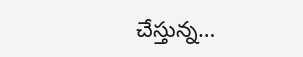చేస్తున్న…